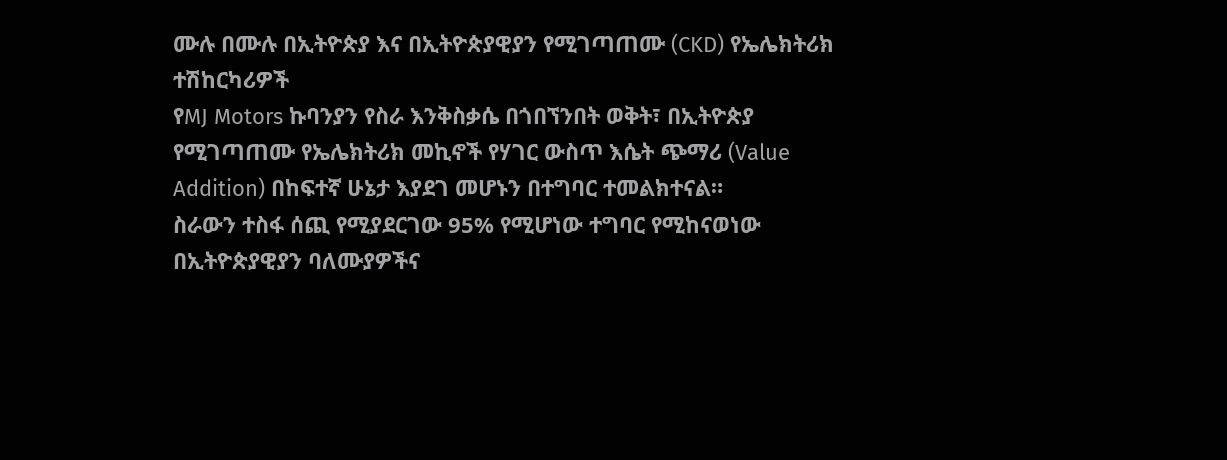ሙሉ በሙሉ በኢትዮጵያ እና በኢትዮጵያዊያን የሚገጣጠሙ (CKD) የኤሌክትሪክ ተሽከርካሪዎች
የMJ Motors ኩባንያን የስራ እንቅስቃሴ በጎበኘንበት ወቅት፣ በኢትዮጵያ የሚገጣጠሙ የኤሌክትሪክ መኪኖች የሃገር ውስጥ እሴት ጭማሪ (Value Addition) በከፍተኛ ሁኔታ እያደገ መሆኑን በተግባር ተመልክተናል።
ስራውን ተስፋ ሰጪ የሚያደርገው 95% የሚሆነው ተግባር የሚከናወነው በኢትዮጵያዊያን ባለሙያዎችና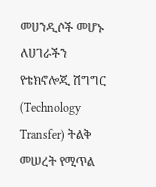መሀንዲሶች መሆኑ ለሀገራችን የቴክኖሎጂ ሽግግር (Technology Transfer) ትልቅ መሠረት የሚጥል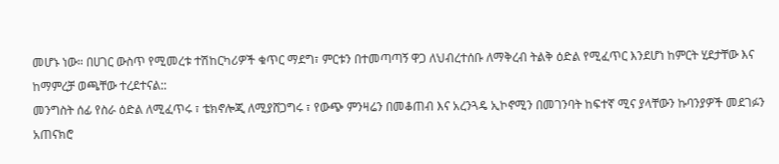መሆኑ ነው። በሀገር ውስጥ የሚመረቱ ተሽከርካሪዎች ቁጥር ማደግ፣ ምርቱን በተመጣጣኝ ዋጋ ለህብረተሰቡ ለማቅረብ ትልቅ ዕድል የሚፈጥር እንደሆነ ከምርት ሂደታቸው እና ከማምረቻ ወጫቸው ተረደተናል::
መንግስት ሰፊ የስራ ዕድል ለሚፈጥሩ ፣ ቴክኖሎጂ ለሚያሸጋግሩ ፣ የውጭ ምንዛሬን በመቆጠብ እና አረንጓዴ ኢኮኖሚን በመገንባት ከፍተኛ ሚና ያላቸውን ኩባንያዎች መደገፉን አጠናክሮ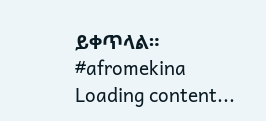ይቀጥላል።
#afromekina
Loading content...